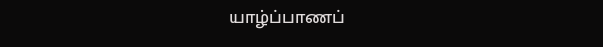யாழ்ப்பாணப்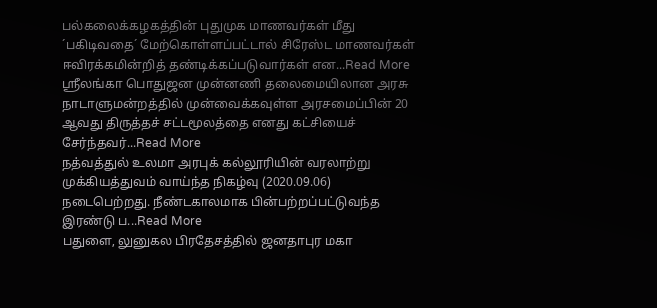பல்கலைக்கழகத்தின் புதுமுக மாணவர்கள் மீது ´பகிடிவதை´ மேற்கொள்ளப்பட்டால் சிரேஸ்ட மாணவர்கள் ஈவிரக்கமின்றித் தண்டிக்கப்படுவார்கள் என...Read More
ஸ்ரீலங்கா பொதுஜன முன்னணி தலைமையிலான அரசு நாடாளுமன்றத்தில் முன்வைக்கவுள்ள அரசமைப்பின் 20 ஆவது திருத்தச் சட்டமூலத்தை எனது கட்சியைச் சேர்ந்தவர்...Read More
நத்வத்துல் உலமா அரபுக் கல்லூரியின் வரலாற்று முக்கியத்துவம் வாய்ந்த நிகழ்வு (2020.09.06) நடைபெற்றது. நீண்டகாலமாக பின்பற்றப்பட்டுவந்த இரண்டு ப...Read More
பதுளை, லுனுகல பிரதேசத்தில் ஜனதாபுர மகா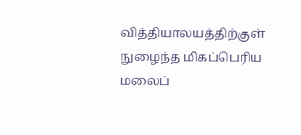வித்தியாலயத்திற்குள் நுழைந்த மிகப்பெரிய மலைப்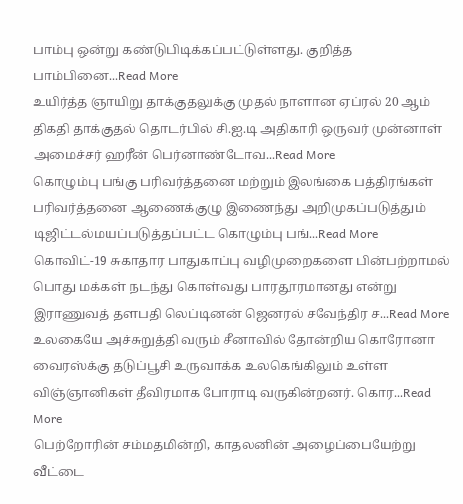பாம்பு ஒன்று கண்டுபிடிக்கப்பட்டுள்ளது. குறித்த பாம்பினை...Read More
உயிர்த்த ஞாயிறு தாக்குதலுக்கு முதல் நாளான ஏப்ரல் 20 ஆம் திகதி தாக்குதல் தொடர்பில் சி.ஐ.டி அதிகாரி ஒருவர் முன்னாள் அமைச்சர் ஹரீன் பெர்னாண்டோவ...Read More
கொழும்பு பங்கு பரிவர்த்தனை மற்றும் இலங்கை பத்திரங்கள் பரிவர்த்தனை ஆணைக்குழு இணைந்து அறிமுகப்படுத்தும் டிஜிட்டல்மயப்படுத்தப்பட்ட கொழும்பு பங்...Read More
கொவிட்-19 சுகாதார பாதுகாப்பு வழிமுறைகளை பின்பற்றாமல் பொது மக்கள் நடந்து கொள்வது பாரதூரமானது என்று இராணுவத் தளபதி லெப்டினன் ஜெனரல் சவேந்திர ச...Read More
உலகையே அச்சுறுத்தி வரும் சீனாவில் தோன்றிய கொரோனா வைரஸ்க்கு தடுப்பூசி உருவாக்க உலகெங்கிலும் உள்ள விஞ்ஞானிகள் தீவிரமாக போராடி வருகின்றனர். கொர...Read More
பெற்றோரின் சம்மதமின்றி, காதலனின் அழைப்பையேற்று வீட்டை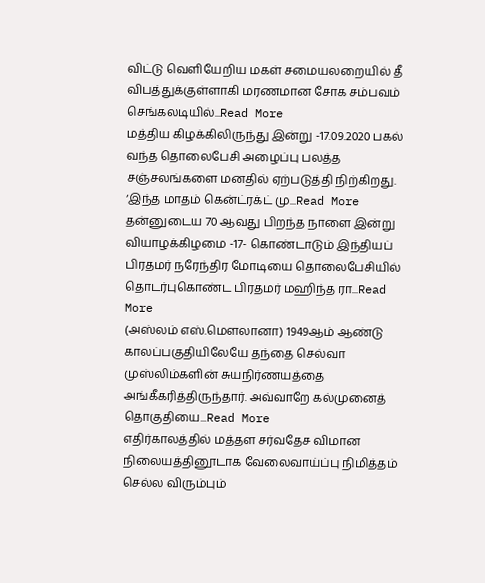விட்டு வெளியேறிய மகள் சமையலறையில் தீ விபத்துக்குள்ளாகி மரணமான சோக சம்பவம் செங்கலடியில்...Read More
மத்திய கிழக்கிலிருந்து இன்று -17.09.2020 பகல் வந்த தொலைபேசி அழைப்பு பலத்த சஞ்சலங்களை மனதில் ஏற்படுத்தி நிற்கிறது. ‘இந்த மாதம் கென்ட்ரக்ட் மு...Read More
தன்னுடைய 70 ஆவது பிறந்த நாளை இன்று வியாழக்கிழமை -17- கொண்டாடும் இந்தியப் பிரதமர் நரேந்திர மோடியை தொலைபேசியில் தொடர்புகொண்ட பிரதமர் மஹிந்த ரா...Read More
(அஸ்லம் எஸ்.மௌலானா) 1949ஆம் ஆண்டு காலப்பகுதியிலேயே தந்தை செல்வா முஸ்லிம்களின் சுயநிர்ணயத்தை அங்கீகரித்திருந்தார். அவ்வாறே கல்முனைத் தொகுதியை...Read More
எதிர்காலத்தில் மத்தள சர்வதேச விமான நிலையத்தினூடாக வேலைவாய்ப்பு நிமித்தம் செல்ல விரும்பும்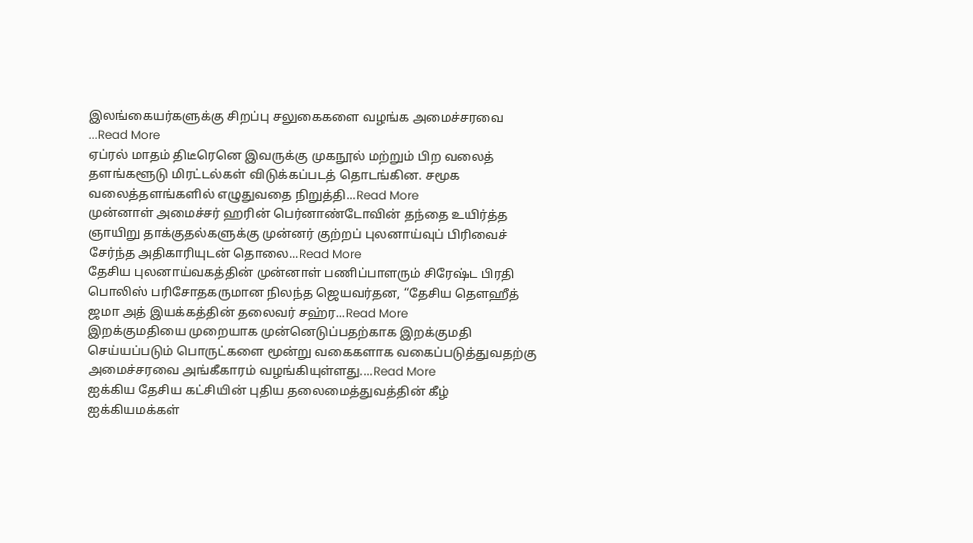இலங்கையர்களுக்கு சிறப்பு சலுகைகளை வழங்க அமைச்சரவை ...Read More
ஏப்ரல் மாதம் திடீரெனெ இவருக்கு முகநூல் மற்றும் பிற வலைத் தளங்களூடு மிரட்டல்கள் விடுக்கப்படத் தொடங்கின. சமூக வலைத்தளங்களில் எழுதுவதை நிறுத்தி...Read More
முன்னாள் அமைச்சர் ஹரின் பெர்னாண்டோவின் தந்தை உயிர்த்த ஞாயிறு தாக்குதல்களுக்கு முன்னர் குற்றப் புலனாய்வுப் பிரிவைச் சேர்ந்த அதிகாரியுடன் தொலை...Read More
தேசிய புலனாய்வகத்தின் முன்னாள் பணிப்பாளரும் சிரேஷ்ட பிரதி பொலிஸ் பரிசோதகருமான நிலந்த ஜெயவர்தன, “தேசிய தௌஹீத் ஜமா அத் இயக்கத்தின் தலைவர் சஹ்ர...Read More
இறக்குமதியை முறையாக முன்னெடுப்பதற்காக இறக்குமதி செய்யப்படும் பொருட்களை மூன்று வகைகளாக வகைப்படுத்துவதற்கு அமைச்சரவை அங்கீகாரம் வழங்கியுள்ளது....Read More
ஐக்கிய தேசிய கட்சியின் புதிய தலைமைத்துவத்தின் கீழ் ஐக்கியமக்கள்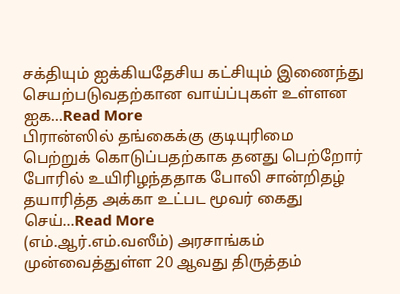சக்தியும் ஐக்கியதேசிய கட்சியும் இணைந்து செயற்படுவதற்கான வாய்ப்புகள் உள்ளன ஐக...Read More
பிரான்ஸில் தங்கைக்கு குடியுரிமை பெற்றுக் கொடுப்பதற்காக தனது பெற்றோர் போரில் உயிரிழந்ததாக போலி சான்றிதழ் தயாரித்த அக்கா உட்பட மூவர் கைது செய்...Read More
(எம்.ஆர்.எம்.வஸீம்) அரசாங்கம் முன்வைத்துள்ள 20 ஆவது திருத்தம்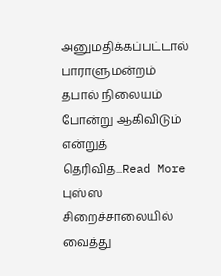அனுமதிக்கப்பட்டால் பாராளுமன்றம் தபால் நிலையம் போன்று ஆகிவிடும் என்றுத் தெரிவித...Read More
புஸ்ஸ சிறைச்சாலையில் வைத்து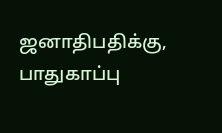ஜனாதிபதிக்கு, பாதுகாப்பு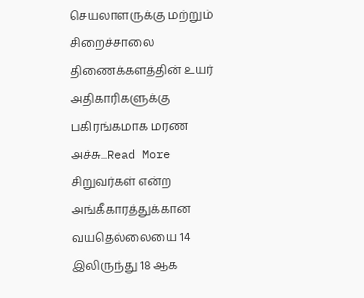செயலாளருக்கு மற்றும் சிறைச்சாலை திணைக்களத்தின் உயர் அதிகாரிகளுக்கு பகிரங்கமாக மரண அச்சு...Read More
சிறுவர்கள் என்ற அங்கீகாரத்துக்கான வயதெல்லையை 14 இலிருந்து 18 ஆக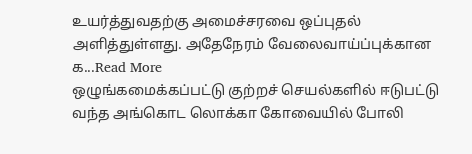உயர்த்துவதற்கு அமைச்சரவை ஒப்புதல் அளித்துள்ளது. அதேநேரம் வேலைவாய்ப்புக்கான க...Read More
ஒழுங்கமைக்கப்பட்டு குற்றச் செயல்களில் ஈடுபட்டு வந்த அங்கொட லொக்கா கோவையில் போலி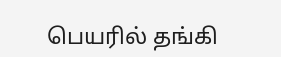பெயரில் தங்கி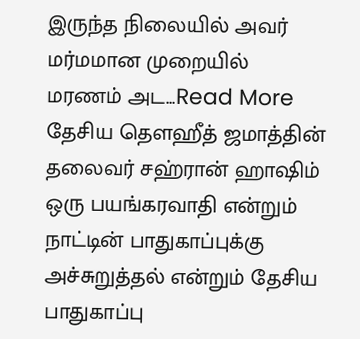இருந்த நிலையில் அவர் மர்மமான முறையில் மரணம் அட...Read More
தேசிய தௌஹீத் ஜமாத்தின் தலைவர் சஹ்ரான் ஹாஷிம் ஒரு பயங்கரவாதி என்றும் நாட்டின் பாதுகாப்புக்கு அச்சுறுத்தல் என்றும் தேசிய பாதுகாப்பு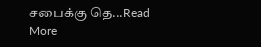சபைக்கு தெ...Read More